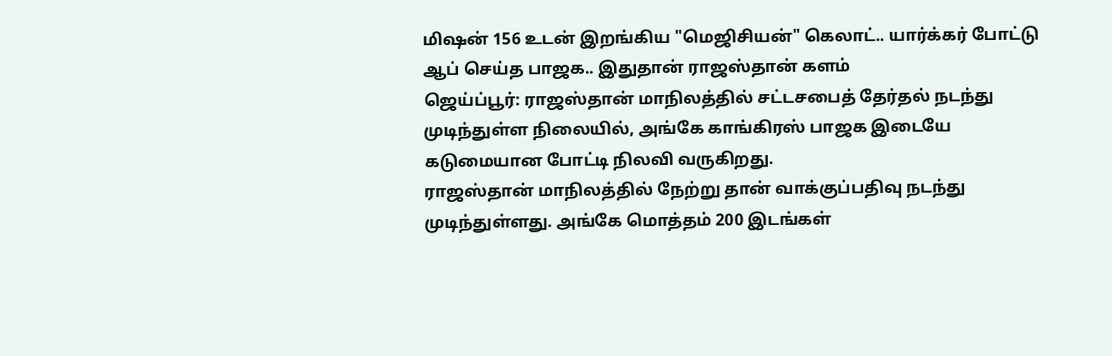மிஷன் 156 உடன் இறங்கிய "மெஜிசியன்" கெலாட்.. யார்க்கர் போட்டு ஆப் செய்த பாஜக.. இதுதான் ராஜஸ்தான் களம்
ஜெய்ப்பூர்: ராஜஸ்தான் மாநிலத்தில் சட்டசபைத் தேர்தல் நடந்து முடிந்துள்ள நிலையில், அங்கே காங்கிரஸ் பாஜக இடையே கடுமையான போட்டி நிலவி வருகிறது.
ராஜஸ்தான் மாநிலத்தில் நேற்று தான் வாக்குப்பதிவு நடந்து முடிந்துள்ளது. அங்கே மொத்தம் 200 இடங்கள்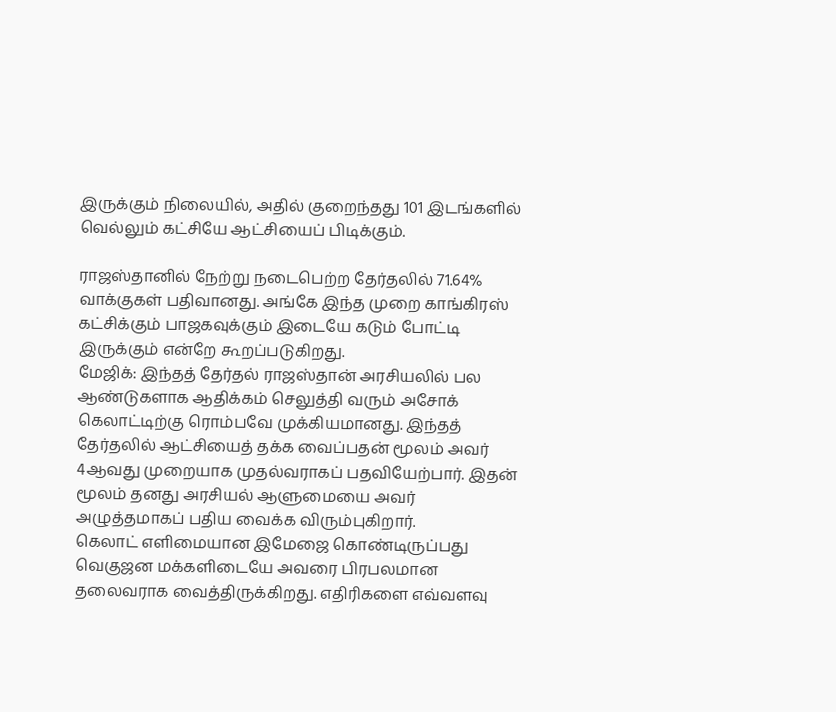இருக்கும் நிலையில், அதில் குறைந்தது 101 இடங்களில் வெல்லும் கட்சியே ஆட்சியைப் பிடிக்கும்.

ராஜஸ்தானில் நேற்று நடைபெற்ற தேர்தலில் 71.64% வாக்குகள் பதிவானது. அங்கே இந்த முறை காங்கிரஸ் கட்சிக்கும் பாஜகவுக்கும் இடையே கடும் போட்டி இருக்கும் என்றே கூறப்படுகிறது.
மேஜிக்: இந்தத் தேர்தல் ராஜஸ்தான் அரசியலில் பல ஆண்டுகளாக ஆதிக்கம் செலுத்தி வரும் அசோக் கெலாட்டிற்கு ரொம்பவே முக்கியமானது. இந்தத் தேர்தலில் ஆட்சியைத் தக்க வைப்பதன் மூலம் அவர் 4ஆவது முறையாக முதல்வராகப் பதவியேற்பார். இதன் மூலம் தனது அரசியல் ஆளுமையை அவர் அழுத்தமாகப் பதிய வைக்க விரும்புகிறார்.
கெலாட் எளிமையான இமேஜை கொண்டிருப்பது வெகுஜன மக்களிடையே அவரை பிரபலமான தலைவராக வைத்திருக்கிறது. எதிரிகளை எவ்வளவு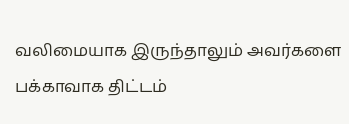வலிமையாக இருந்தாலும் அவர்களை பக்காவாக திட்டம்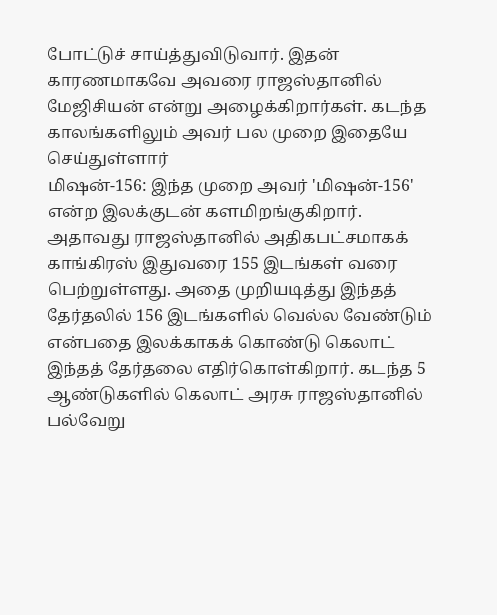போட்டுச் சாய்த்துவிடுவார். இதன் காரணமாகவே அவரை ராஜஸ்தானில் மேஜிசியன் என்று அழைக்கிறார்கள். கடந்த காலங்களிலும் அவர் பல முறை இதையே செய்துள்ளார்
மிஷன்-156: இந்த முறை அவர் 'மிஷன்-156' என்ற இலக்குடன் களமிறங்குகிறார். அதாவது ராஜஸ்தானில் அதிகபட்சமாகக் காங்கிரஸ் இதுவரை 155 இடங்கள் வரை பெற்றுள்ளது. அதை முறியடித்து இந்தத் தேர்தலில் 156 இடங்களில் வெல்ல வேண்டும் என்பதை இலக்காகக் கொண்டு கெலாட் இந்தத் தேர்தலை எதிர்கொள்கிறார். கடந்த 5 ஆண்டுகளில் கெலாட் அரசு ராஜஸ்தானில் பல்வேறு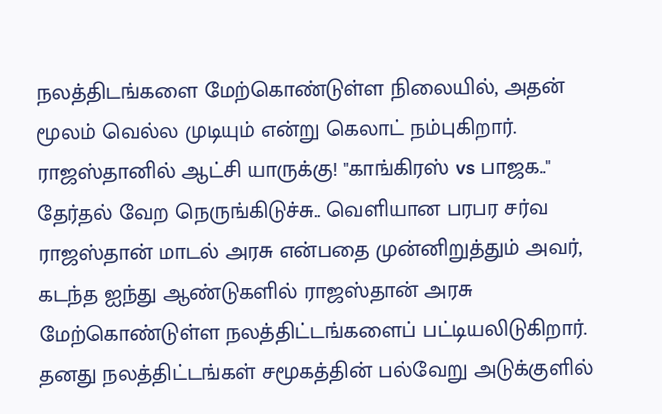நலத்திடங்களை மேற்கொண்டுள்ள நிலையில், அதன் மூலம் வெல்ல முடியும் என்று கெலாட் நம்புகிறார்.
ராஜஸ்தானில் ஆட்சி யாருக்கு! "காங்கிரஸ் vs பாஜக.." தேர்தல் வேற நெருங்கிடுச்சு.. வெளியான பரபர சர்வ
ராஜஸ்தான் மாடல் அரசு என்பதை முன்னிறுத்தும் அவர், கடந்த ஐந்து ஆண்டுகளில் ராஜஸ்தான் அரசு மேற்கொண்டுள்ள நலத்திட்டங்களைப் பட்டியலிடுகிறார். தனது நலத்திட்டங்கள் சமூகத்தின் பல்வேறு அடுக்குளில்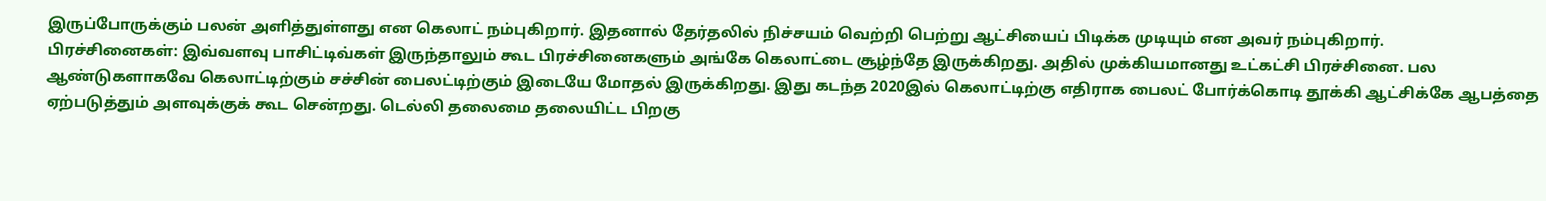இருப்போருக்கும் பலன் அளித்துள்ளது என கெலாட் நம்புகிறார். இதனால் தேர்தலில் நிச்சயம் வெற்றி பெற்று ஆட்சியைப் பிடிக்க முடியும் என அவர் நம்புகிறார்.
பிரச்சினைகள்: இவ்வளவு பாசிட்டிவ்கள் இருந்தாலும் கூட பிரச்சினைகளும் அங்கே கெலாட்டை சூழ்ந்தே இருக்கிறது. அதில் முக்கியமானது உட்கட்சி பிரச்சினை. பல ஆண்டுகளாகவே கெலாட்டிற்கும் சச்சின் பைலட்டிற்கும் இடையே மோதல் இருக்கிறது. இது கடந்த 2020இல் கெலாட்டிற்கு எதிராக பைலட் போர்க்கொடி தூக்கி ஆட்சிக்கே ஆபத்தை ஏற்படுத்தும் அளவுக்குக் கூட சென்றது. டெல்லி தலைமை தலையிட்ட பிறகு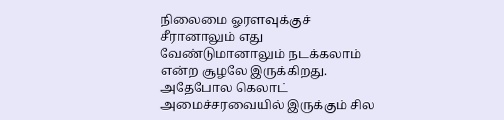நிலைமை ஓரளவுக்குச் சீரானாலும் எது வேண்டுமானாலும் நடக்கலாம் என்ற சூழலே இருக்கிறது.
அதேபோல கெலாட் அமைச்சரவையில் இருக்கும் சில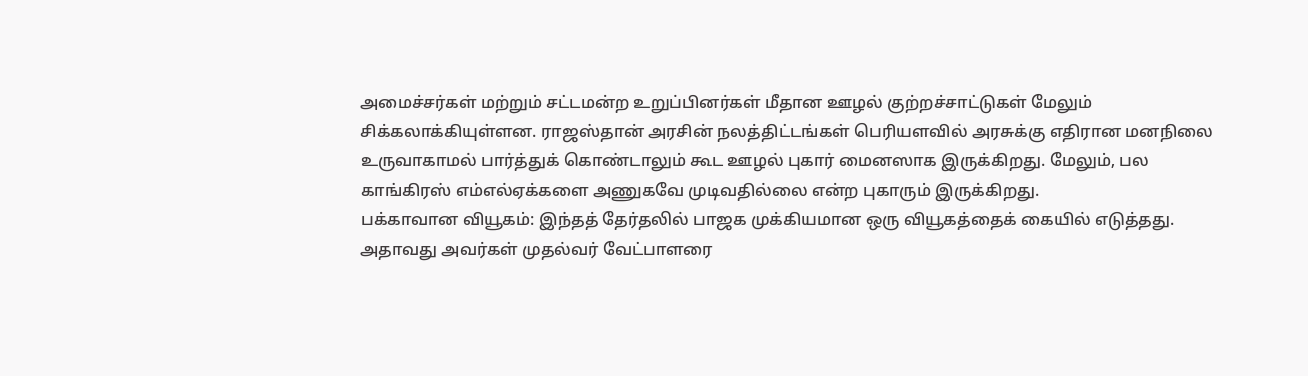அமைச்சர்கள் மற்றும் சட்டமன்ற உறுப்பினர்கள் மீதான ஊழல் குற்றச்சாட்டுகள் மேலும் சிக்கலாக்கியுள்ளன. ராஜஸ்தான் அரசின் நலத்திட்டங்கள் பெரியளவில் அரசுக்கு எதிரான மனநிலை உருவாகாமல் பார்த்துக் கொண்டாலும் கூட ஊழல் புகார் மைனஸாக இருக்கிறது. மேலும், பல காங்கிரஸ் எம்எல்ஏக்களை அணுகவே முடிவதில்லை என்ற புகாரும் இருக்கிறது.
பக்காவான வியூகம்: இந்தத் தேர்தலில் பாஜக முக்கியமான ஒரு வியூகத்தைக் கையில் எடுத்தது. அதாவது அவர்கள் முதல்வர் வேட்பாளரை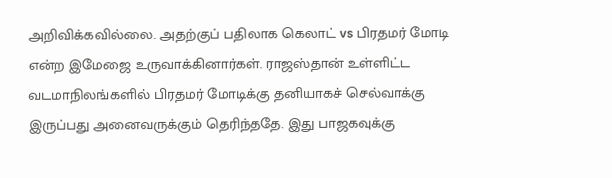அறிவிக்கவில்லை. அதற்குப் பதிலாக கெலாட் vs பிரதமர் மோடி என்ற இமேஜை உருவாக்கினார்கள். ராஜஸ்தான் உள்ளிட்ட வடமாநிலங்களில் பிரதமர் மோடிக்கு தனியாகச் செல்வாக்கு இருப்பது அனைவருக்கும் தெரிந்ததே. இது பாஜகவுக்கு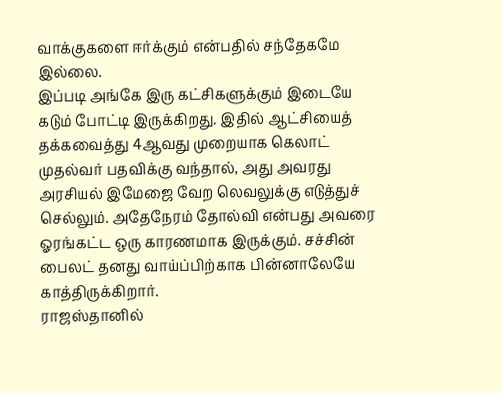வாக்குகளை ஈர்க்கும் என்பதில் சந்தேகமே இல்லை.
இப்படி அங்கே இரு கட்சிகளுக்கும் இடையே கடும் போட்டி இருக்கிறது. இதில் ஆட்சியைத் தக்கவைத்து 4ஆவது முறையாக கெலாட் முதல்வர் பதவிக்கு வந்தால், அது அவரது அரசியல் இமேஜை வேற லெவலுக்கு எடுத்துச் செல்லும். அதேநேரம் தோல்வி என்பது அவரை ஓரங்கட்ட ஒரு காரணமாக இருக்கும். சச்சின் பைலட் தனது வாய்ப்பிற்காக பின்னாலேயே காத்திருக்கிறார்.
ராஜஸ்தானில்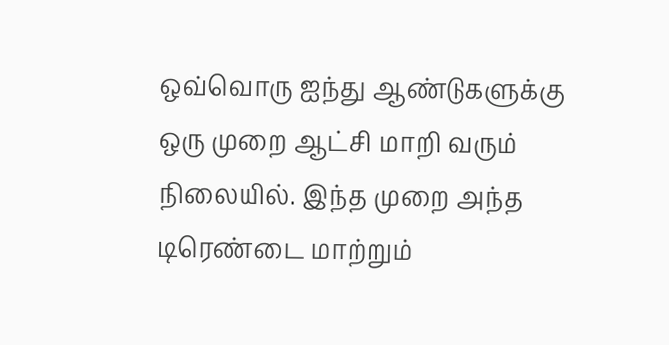ஒவ்வொரு ஐந்து ஆண்டுகளுக்கு ஒரு முறை ஆட்சி மாறி வரும் நிலையில். இந்த முறை அந்த டிரெண்டை மாற்றும்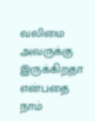வலிமை அவருக்கு இருக்கிறதா என்பதை நாம்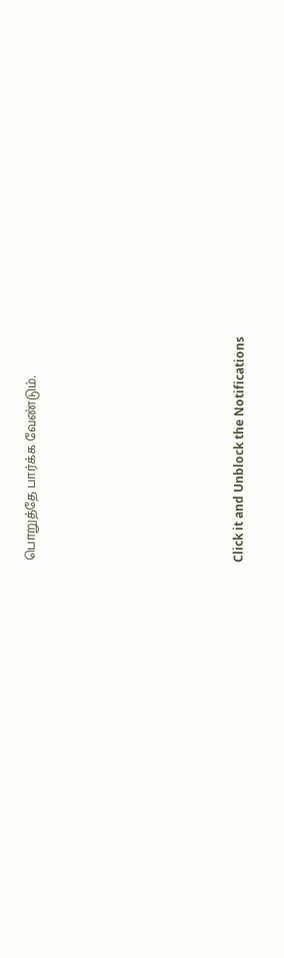பொறுத்தே பார்க்க வேண்டும்.












Click it and Unblock the Notifications